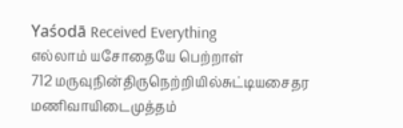Yaśodā Received Everything
எல்லாம் யசோதையே பெற்றாள்
712 மருவுநின்திருநெற்றியில்சுட்டியசைதர
மணிவாயிடைமுத்தம்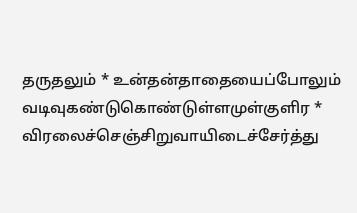தருதலும் * உன்தன்தாதையைப்போலும்
வடிவுகண்டுகொண்டுள்ளமுள்குளிர *
விரலைச்செஞ்சிறுவாயிடைச்சேர்த்து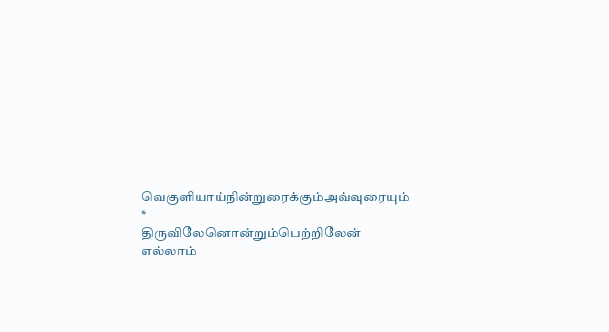வெகுளியாய்நின்றுரைக்கும்அவ்வுரையும் *
திருவிலேனொன்றும்பெற்றிலேன் எல்லாம்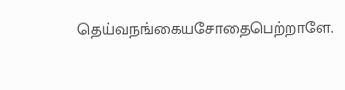தெய்வநங்கையசோதைபெற்றாளே.